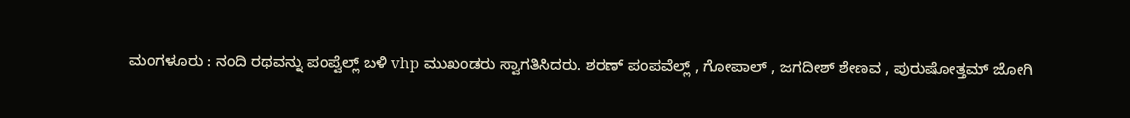ಮಂಗಳೂರು : ನಂದಿ ರಥವನ್ನು ಪಂಪ್ವೆಲ್ಲ್ ಬಳಿ vhp ಮುಖಂಡರು ಸ್ವಾಗತಿಸಿದರು. ಶರಣ್ ಪಂಪವೆಲ್ಲ್ , ಗೋಪಾಲ್ , ಜಗದೀಶ್ ಶೇಣವ , ಪುರುಷೋತ್ತಮ್ ಜೋಗಿ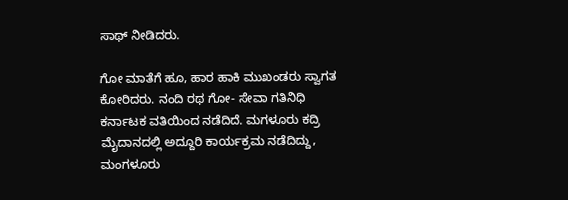ಸಾಥ್ ನೀಡಿದರು.

ಗೋ ಮಾತೆಗೆ ಹೂ, ಹಾರ ಹಾಕಿ ಮುಖಂಡರು ಸ್ವಾಗತ ಕೋರಿದರು. ನಂದಿ ರಥ ಗೋ- ಸೇವಾ ಗತಿನಿಧಿ ಕರ್ನಾಟಕ ವತಿಯಿಂದ ನಡೆದಿದೆ. ಮಗಳೂರು ಕದ್ರಿ ಮೈದಾನದಲ್ಲಿ ಅದ್ದೂರಿ ಕಾರ್ಯಕ್ರಮ ನಡೆದಿದ್ದು, ಮಂಗಳೂರು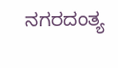ನಗರದಂತ್ಯ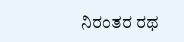ನಿರಂತರ ರಥ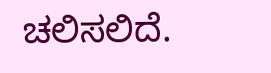ಚಲಿಸಲಿದೆ.